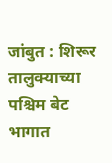जांबुत : शिरूर तालुक्याच्या पश्चिम बेट भागात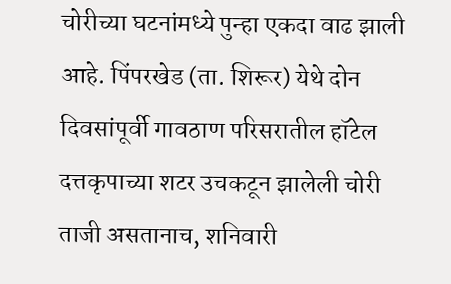चोरीच्या घटनांमध्ये पुन्हा एकदा वाढ झाली आहे. पिंपरखेड (ता. शिरूर) येथे दोन दिवसांपूर्वी गावठाण परिसरातील हॉटेल दत्तकृपाच्या शटर उचकटून झालेली चोरी ताजी असतानाच, शनिवारी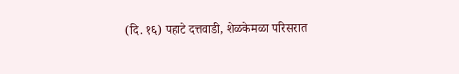(दि. १६) पहाटे दत्तवाडी, शेळकेमळा परिसरात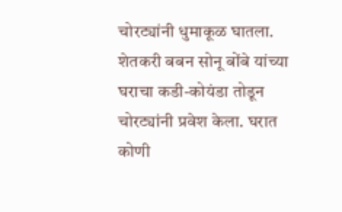चोरट्यांनी धुमाकूळ घातला. शेतकरी बबन सोनू बोंबे यांच्या घराचा कडी-कोयंडा तोडून चोरट्यांनी प्रवेश केला. घरात कोणी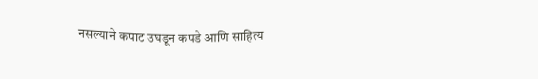नसल्याने कपाट उघडून कपडे आणि साहित्य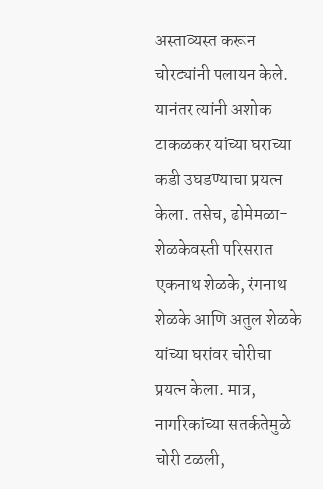अस्ताव्यस्त करून चोरट्यांनी पलायन केले. यानंतर त्यांनी अशोक टाकळकर यांच्या घराच्या कडी उघडण्याचा प्रयत्न केला. तसेच, ढोमेमळा-शेळकेवस्ती परिसरात एकनाथ शेळके, रंगनाथ शेळके आणि अतुल शेळके यांच्या घरांवर चोरीचा प्रयत्न केला. मात्र, नागरिकांच्या सतर्कतेमुळे चोरी टळली,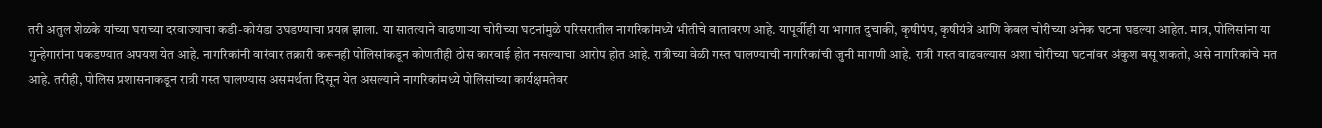तरी अतुल शेळके यांच्या घराच्या दरवाज्याचा कडी-कोयंडा उघडण्याचा प्रयत्न झाला. या सातत्याने वाढणाऱ्या चोरीच्या घटनांमुळे परिसरातील नागरिकांमध्ये भीतीचे वातावरण आहे. यापूर्वीही या भागात दुचाकी, कृषीपंप, कृषीयंत्रे आणि केबल चोरीच्या अनेक घटना घडल्या आहेत. मात्र, पोलिसांना या गुन्हेगारांना पकडण्यात अपयश येत आहे. नागरिकांनी वारंवार तक्रारी करूनही पोलिसांकडून कोणतीही ठोस कारवाई होत नसल्याचा आरोप होत आहे. रात्रीच्या वेळी गस्त घालण्याची नागरिकांची जुनी मागणी आहे. रात्री गस्त वाढवल्यास अशा चोरीच्या घटनांवर अंकुश बसू शकतो, असे नागरिकांचे मत आहे. तरीही, पोलिस प्रशासनाकडून रात्री गस्त घालण्यास असमर्थता दिसून येत असल्याने नागरिकांमध्ये पोलिसांच्या कार्यक्षमतेवर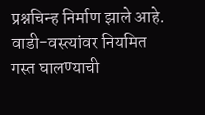प्रश्नचिन्ह निर्माण झाले आहे. वाडी-वस्त्यांवर नियमित गस्त घालण्याची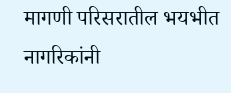मागणी परिसरातील भयभीत नागरिकांनी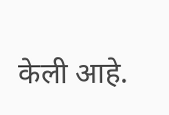केली आहे.